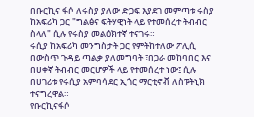በቡርኪና ፋሶ ለሩስያ ያለው ድጋፍ እያደገ መምጣቱ ሩስያ ከአፍሪካ ጋር "ግልፅና ፍትሃዊነት ላይ የተመሰረተ ትብብር ስላለ" ሲሉ የሩስያ መልዕክተኛ ተናገሩ።
ሩሲያ ከአፍሪካ መንግስታት ጋር የምትከተለው ፖሊሲ በውስጥ ጉዳይ ጣልቃ ያለመግባት ፣በጋራ መከባበር እና በሀቀኛ ትብብር መርሆዎች ላይ የተመሰረተ ነው፤ ሲሉ በሀገሪቱ የሩሲያ አምባሳደር ኢጎር ማርቲኖቭ ለስፑትኒክ ተናግረዋል።
የቡርኪናፋሶ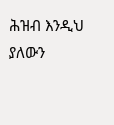ሕዝብ እንዲህ ያለውን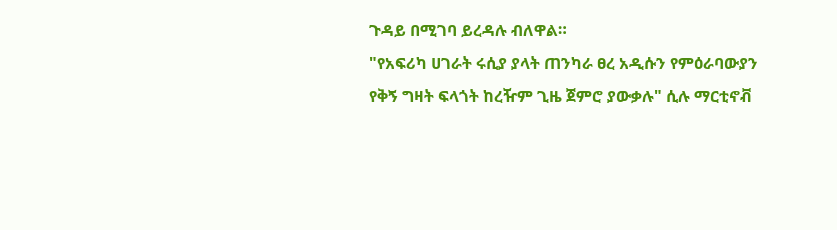ጉዳይ በሚገባ ይረዳሉ ብለዋል።
"የአፍሪካ ሀገራት ሩሲያ ያላት ጠንካራ ፀረ አዲሱን የምዕራባውያን የቅኝ ግዛት ፍላጎት ከረዥም ጊዜ ጀምሮ ያውቃሉ" ሲሉ ማርቲኖቭ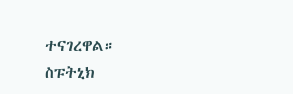ተናገረዋል።
ስፑትኒክ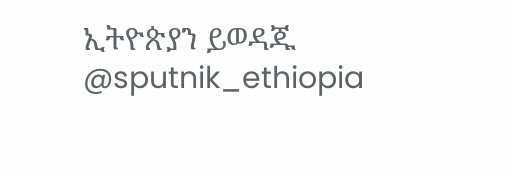ኢትዮጵያን ይወዳጁ @sputnik_ethiopia